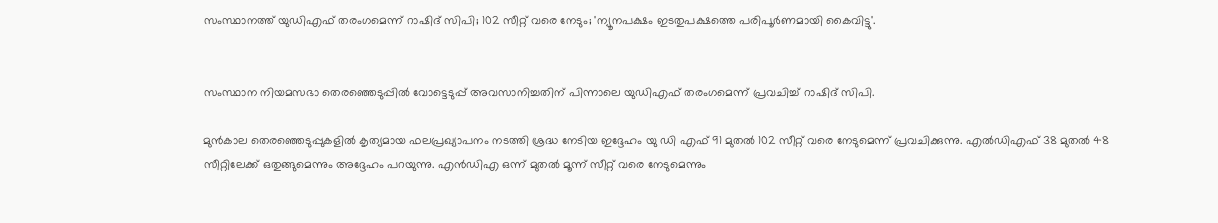സംസ്ഥാനത്ത് യുഡിഎഫ് തരംഗമെന്ന് റാഷിദ് സിപി; 102 സീറ്റ് വരെ നേടും; 'ന്യൂനപക്ഷം ഇടതുപക്ഷത്തെ പരിപൂര്‍ണമായി കൈവിട്ടു'.


സംസ്ഥാന നിയമസഭാ തെരഞ്ഞെടുപ്പില്‍ വോട്ടെടുപ്പ് അവസാനിച്ചതിന് പിന്നാലെ യുഡിഎഫ് തരംഗമെന്ന് പ്രവചിച്ച്‌ റാഷിദ് സിപി.

മുൻകാല തെരഞ്ഞെടുപ്പുകളില്‍ കൃത്യമായ ഫലപ്രഖ്യാപനം നടത്തി ശ്രദ്ധ നേടിയ ഇദ്ദേഹം യു ഡി എഫ് 91 മുതല്‍ 102 സീറ്റ് വരെ നേടുമെന്ന് പ്രവചിക്കുന്നു. എല്‍ഡിഎഫ് 38 മുതല്‍ 48 സീറ്റിലേക്ക് ഒതുങ്ങുമെന്നും അദ്ദേഹം പറയുന്നു. എൻഡിഎ ഒന്ന് മുതല്‍ മൂന്ന് സീറ്റ് വരെ നേടുമെന്നും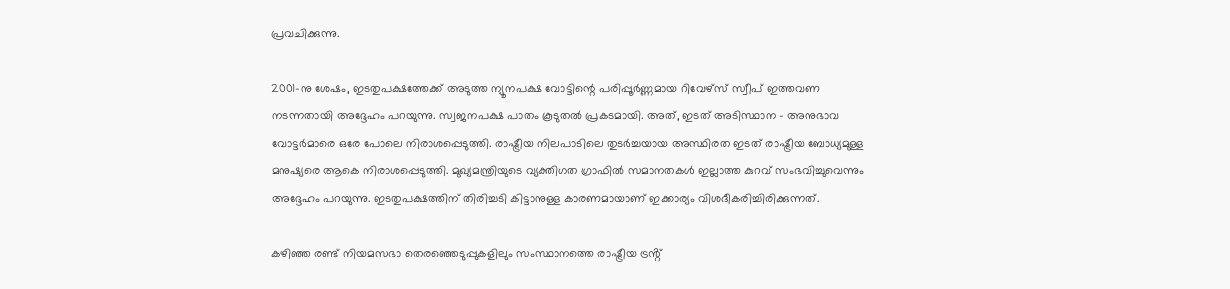പ്രവചിക്കുന്നു.

2001-നു ശേഷം, ഇടതുപക്ഷത്തേക്ക് അടുത്ത ന്യൂനപക്ഷ വോട്ടിന്റെ പരിപ്പൂർണ്ണമായ റിവേഴ്‌സ് സ്വീപ് ഇത്തവണ നടന്നതായി അദ്ദേഹം പറയുന്നു. സ്വജനപക്ഷ പാതം കൂടുതല്‍ പ്രകടമായി. അത്, ഇടത് അടിസ്ഥാന - അനുഭാവ വോട്ടർമാരെ ഒരേ പോലെ നിരാശപ്പെടുത്തി. രാഷ്ട്രീയ നിലപാടിലെ തുടർച്ചയായ അസ്ഥിരത ഇടത് രാഷ്ട്രീയ ബോധ്യമുള്ള മനുഷ്യരെ ആകെ നിരാശപ്പെടുത്തി. മുഖ്യമന്ത്രിയുടെ വ്യക്തിഗത ഗ്രാഫില്‍ സമാനതകള്‍ ഇല്ലാത്ത കുറവ് സംഭവിച്ചുവെന്നും അദ്ദേഹം പറയുന്നു. ഇടതുപക്ഷത്തിന് തിരിച്ചടി കിട്ടാനുള്ള കാരണമായാണ് ഇക്കാര്യം വിശദീകരിച്ചിരിക്കുന്നത്.

കഴിഞ്ഞ രണ്ട് നിയമസഭാ തെരഞ്ഞെടുപ്പുകളിലും സംസ്ഥാനത്തെ രാഷ്ട്രീയ ട്രൻ്റ്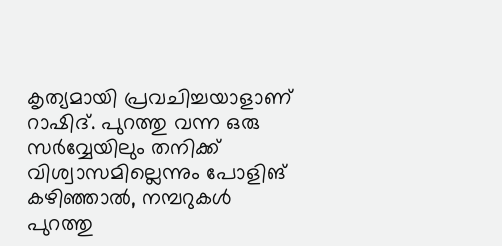കൃത്യമായി പ്രവചിച്ചയാളാണ് റാഷിദ്. പുറത്തു വന്ന ഒരു സർവ്വേയിലും തനിക്ക് വിശ്വാസമില്ലെന്നും പോളിങ് കഴിഞ്ഞാല്‍, നമ്പറുകള്‍ പുറത്തു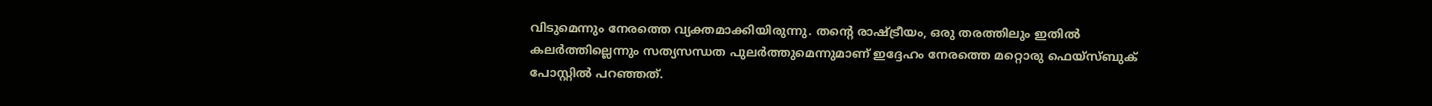വിടുമെന്നും നേരത്തെ വ്യക്തമാക്കിയിരുന്നു. തൻ്റെ രാഷ്ട്രീയം, ഒരു തരത്തിലും ഇതില്‍ കലർത്തില്ലെന്നും സത്യസന്ധത പുലർത്തുമെന്നുമാണ് ഇദ്ദേഹം നേരത്തെ മറ്റൊരു ഫെയ്സ്ബുക് പോസ്റ്റില്‍ പറഞ്ഞത്.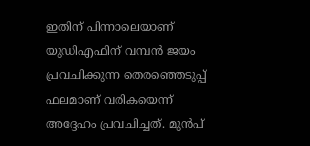ഇതിന് പിന്നാലെയാണ് യുഡിഎഫിന് വമ്പൻ ജയം പ്രവചിക്കുന്ന തെരഞ്ഞെടുപ്പ് ഫലമാണ് വരികയെന്ന് അദ്ദേഹം പ്രവചിച്ചത്. മുൻപ്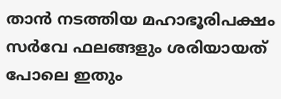താൻ നടത്തിയ മഹാഭൂരിപക്ഷം സർവേ ഫലങ്ങളും ശരിയായത് പോലെ ഇതും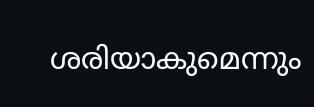ശരിയാകുമെന്നും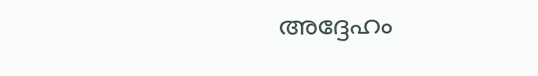അദ്ദേഹം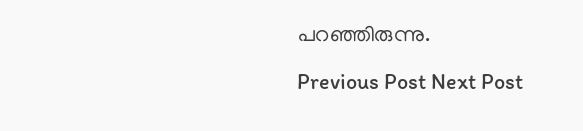പറഞ്ഞിരുന്നു.

Previous Post Next Post